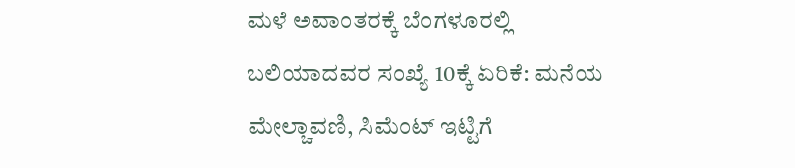ಮಳೆ ಅವಾಂತರಕ್ಕೆ ಬೆಂಗಳೂರಲ್ಲಿ ಬಲಿಯಾದವರ ಸಂಖ್ಯೆ 10ಕ್ಕೆ ಏರಿಕೆ: ಮನೆಯ ಮೇಲ್ಚಾವಣಿ, ಸಿಮೆಂಟ್ ಇಟ್ಟಿಗೆ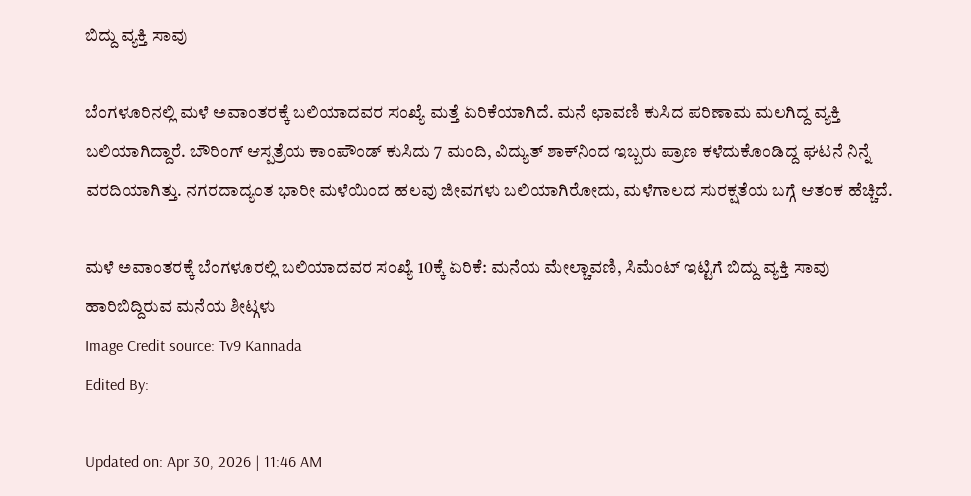ಬಿದ್ದು ವ್ಯಕ್ತಿ ಸಾವು

ಬೆಂಗಳೂರಿನಲ್ಲಿ ಮಳೆ ಅವಾಂತರಕ್ಕೆ ಬಲಿಯಾದವರ ಸಂಖ್ಯೆ ಮತ್ತೆ ಏರಿಕೆಯಾಗಿದೆ. ಮನೆ ಛಾವಣಿ ಕುಸಿದ ಪರಿಣಾಮ ಮಲಗಿದ್ದ ವ್ಯಕ್ತಿ ಬಲಿಯಾಗಿದ್ದಾರೆ. ಬೌರಿಂಗ್ ಆಸ್ಪತ್ರೆಯ ಕಾಂಪೌಂಡ್ ಕುಸಿದು 7 ಮಂದಿ, ವಿದ್ಯುತ್ ಶಾಕ್‌ನಿಂದ ಇಬ್ಬರು ಪ್ರಾಣ ಕಳೆದುಕೊಂಡಿದ್ದ ಘಟನೆ ನಿನ್ನೆ ವರದಿಯಾಗಿತ್ತು. ನಗರದಾದ್ಯಂತ ಭಾರೀ ಮಳೆಯಿಂದ ಹಲವು ಜೀವಗಳು ಬಲಿಯಾಗಿರೋದು, ಮಳೆಗಾಲದ ಸುರಕ್ಷತೆಯ ಬಗ್ಗೆ ಆತಂಕ ಹೆಚ್ಚಿದೆ.

ಮಳೆ ಅವಾಂತರಕ್ಕೆ ಬೆಂಗಳೂರಲ್ಲಿ ಬಲಿಯಾದವರ ಸಂಖ್ಯೆ 10ಕ್ಕೆ ಏರಿಕೆ: ಮನೆಯ ಮೇಲ್ಚಾವಣಿ, ಸಿಮೆಂಟ್ ಇಟ್ಟಿಗೆ ಬಿದ್ದು ವ್ಯಕ್ತಿ ಸಾವು
ಹಾರಿಬಿದ್ದಿರುವ ಮನೆಯ ಶೀಟ್ಗಳು
Image Credit source: Tv9 Kannada
Edited By:

Updated on: Apr 30, 2026 | 11:46 AM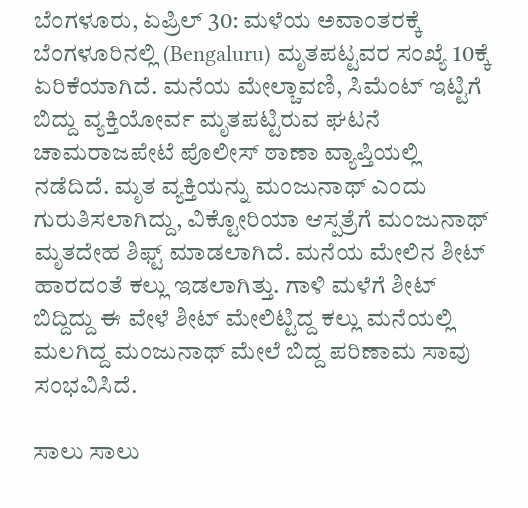ಬೆಂಗಳೂರು, ಏಪ್ರಿಲ್ 30: ಮಳೆಯ ಅವಾಂತರಕ್ಕೆ ಬೆಂಗಳೂರಿನಲ್ಲಿ (Bengaluru) ಮೃತಪಟ್ಟವರ ಸಂಖ್ಯೆ 10ಕ್ಕೆ ಏರಿಕೆಯಾಗಿದೆ. ಮನೆಯ ಮೇಲ್ಚಾವಣಿ, ಸಿಮೆಂಟ್ ಇಟ್ಟಿಗೆ ಬಿದ್ದು ವ್ಯಕ್ತಿಯೋರ್ವ ಮೃತಪಟ್ಟಿರುವ ಘಟನೆ ಚಾಮರಾಜಪೇಟೆ ಪೊಲೀಸ್ ಠಾಣಾ ವ್ಯಾಪ್ತಿಯಲ್ಲಿ ನಡೆದಿದೆ. ಮೃತ ವ್ಯಕ್ತಿಯನ್ನು ಮಂಜುನಾಥ್ ಎಂದು ಗುರುತಿಸಲಾಗಿದ್ದು, ವಿಕ್ಟೋರಿಯಾ ಆಸ್ಪತ್ರೆಗೆ ಮಂಜುನಾಥ್ ಮೃತದೇಹ ಶಿಫ್ಟ್ ಮಾಡಲಾಗಿದೆ. ಮನೆಯ ಮೇಲಿನ ಶೀಟ್ ಹಾರದಂತೆ ಕಲ್ಲು ಇಡಲಾಗಿತ್ತು. ಗಾಳಿ ಮಳೆಗೆ ಶೀಟ್ ಬಿದ್ದಿದ್ದು ಈ ವೇಳೆ ಶೀಟ್ ಮೇಲಿಟ್ಟಿದ್ದ ಕಲ್ಲು ಮನೆಯಲ್ಲಿ ಮಲಗಿದ್ದ ಮಂಜುನಾಥ್ ಮೇಲೆ ಬಿದ್ದ ಪರಿಣಾಮ ಸಾವು ಸಂಭವಿಸಿದೆ.

ಸಾಲು ಸಾಲು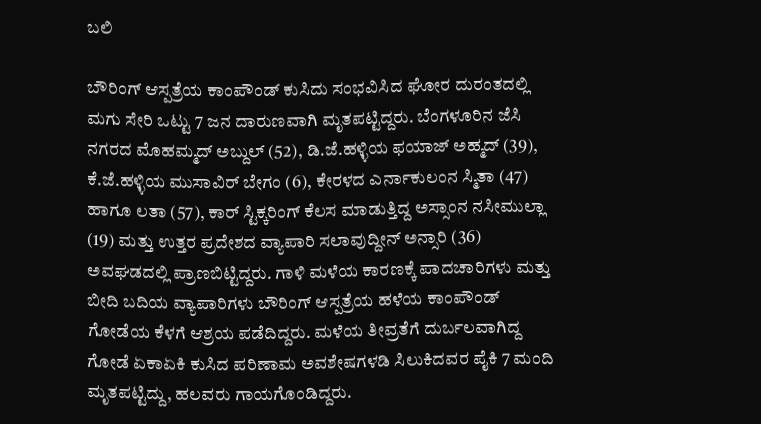ಬಲಿ

ಬೌರಿಂಗ್ ಆಸ್ಪತ್ರೆಯ ಕಾಂಪೌಂಡ್ ಕುಸಿದು ಸಂಭವಿಸಿದ ಘೋರ ದುರಂತದಲ್ಲಿ ಮಗು ಸೇರಿ ಒಟ್ಟು 7 ಜನ ದಾರುಣವಾಗಿ ಮೃತಪಟ್ಟಿದ್ದರು. ಬೆಂಗಳೂರಿನ ಜೆಸಿ ನಗರದ ಮೊಹಮ್ಮದ್ ಅಬ್ದುಲ್ (52), ಡಿ.ಜೆ.ಹಳ್ಳಿಯ ಫಯಾಜ್ ಅಹ್ಮದ್ (39), ಕೆ.ಜೆ.ಹಳ್ಳಿಯ ಮುಸಾವಿರ್ ಬೇಗಂ (6), ಕೇರಳದ ಎರ್ನಾಕುಲಂನ ಸ್ಮಿತಾ (47) ಹಾಗೂ ಲತಾ (57), ಕಾರ್ ಸ್ಟಿಕ್ಕರಿಂಗ್ ಕೆಲಸ ಮಾಡುತ್ತಿದ್ದ ಅಸ್ಸಾಂನ ನಸೀಮುಲ್ಲಾ (19) ಮತ್ತು ಉತ್ತರ ಪ್ರದೇಶದ ವ್ಯಾಪಾರಿ ಸಲಾವುದ್ದೀನ್ ಅನ್ಸಾರಿ (36) ಅವಘಡದಲ್ಲಿ ಪ್ರಾಣಬಿಟ್ಟಿದ್ದರು. ಗಾಳಿ ಮಳೆಯ ಕಾರಣಕ್ಕೆ ಪಾದಚಾರಿಗಳು ಮತ್ತು ಬೀದಿ ಬದಿಯ ವ್ಯಾಪಾರಿಗಳು ಬೌರಿಂಗ್ ಆಸ್ಪತ್ರೆಯ ಹಳೆಯ ಕಾಂಪೌಂಡ್ ಗೋಡೆಯ ಕೆಳಗೆ ಆಶ್ರಯ ಪಡೆದಿದ್ದರು. ಮಳೆಯ ತೀವ್ರತೆಗೆ ದುರ್ಬಲವಾಗಿದ್ದ ಗೋಡೆ ಏಕಾಏಕಿ ಕುಸಿದ ಪರಿಣಾಮ ಅವಶೇಷಗಳಡಿ ಸಿಲುಕಿದವರ ಪೈಕಿ 7 ಮಂದಿ ಮೃತಪಟ್ಟಿದ್ದು, ಹಲವರು ಗಾಯಗೊಂಡಿದ್ದರು.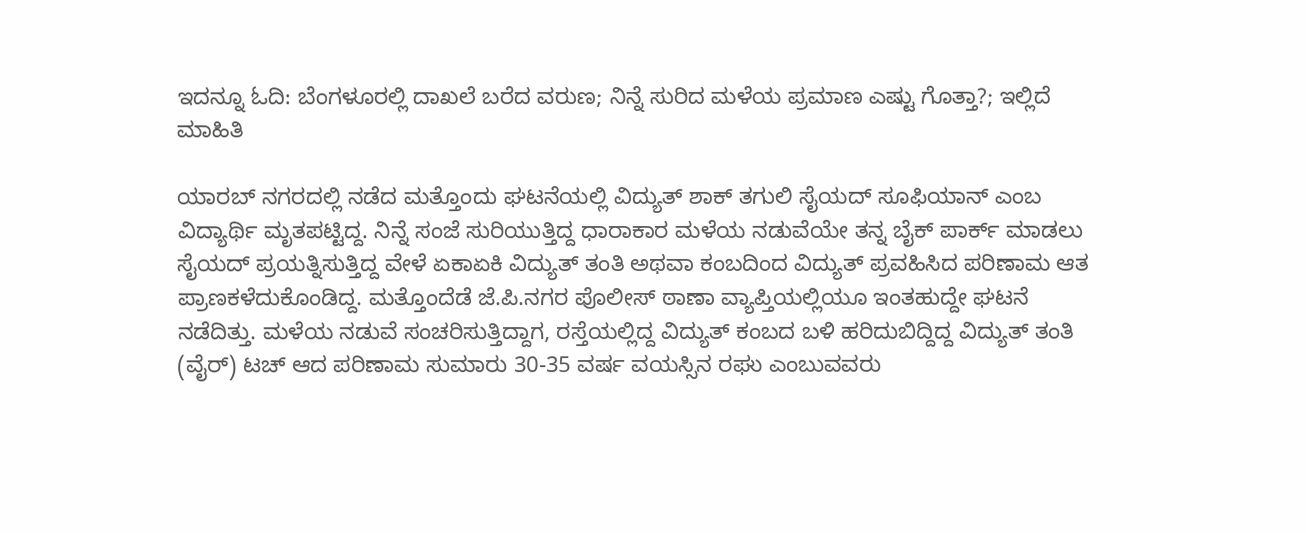ಇದನ್ನೂ ಓದಿ: ಬೆಂಗಳೂರಲ್ಲಿ ದಾಖಲೆ ಬರೆದ ವರುಣ; ನಿನ್ನೆ ಸುರಿದ ಮಳೆಯ ಪ್ರಮಾಣ ಎಷ್ಟು ಗೊತ್ತಾ?; ಇಲ್ಲಿದೆ ಮಾಹಿತಿ

ಯಾರಬ್ ನಗರದಲ್ಲಿ ನಡೆದ ಮತ್ತೊಂದು ಘಟನೆಯಲ್ಲಿ ವಿದ್ಯುತ್ ಶಾಕ್ ತಗುಲಿ ಸೈಯದ್ ಸೂಫಿಯಾನ್ ಎಂಬ ವಿದ್ಯಾರ್ಥಿ ಮೃತಪಟ್ಟಿದ್ದ. ನಿನ್ನೆ ಸಂಜೆ ಸುರಿಯುತ್ತಿದ್ದ ಧಾರಾಕಾರ ಮಳೆಯ ನಡುವೆಯೇ ತನ್ನ ಬೈಕ್ ಪಾರ್ಕ್ ಮಾಡಲು ಸೈಯದ್ ಪ್ರಯತ್ನಿಸುತ್ತಿದ್ದ ವೇಳೆ ಏಕಾಏಕಿ ವಿದ್ಯುತ್ ತಂತಿ ಅಥವಾ ಕಂಬದಿಂದ ವಿದ್ಯುತ್ ಪ್ರವಹಿಸಿದ ಪರಿಣಾಮ ಆತ ಪ್ರಾಣಕಳೆದುಕೊಂಡಿದ್ದ. ಮತ್ತೊಂದೆಡೆ ಜೆ.ಪಿ.ನಗರ ಪೊಲೀಸ್ ಠಾಣಾ ವ್ಯಾಪ್ತಿಯಲ್ಲಿಯೂ ಇಂತಹುದ್ದೇ ಘಟನೆ ನಡೆದಿತ್ತು. ಮಳೆಯ ನಡುವೆ ಸಂಚರಿಸುತ್ತಿದ್ದಾಗ, ರಸ್ತೆಯಲ್ಲಿದ್ದ ವಿದ್ಯುತ್ ಕಂಬದ ಬಳಿ ಹರಿದುಬಿದ್ದಿದ್ದ ವಿದ್ಯುತ್ ತಂತಿ (ವೈರ್) ಟಚ್ ಆದ ಪರಿಣಾಮ ಸುಮಾರು 30-35 ವರ್ಷ ವಯಸ್ಸಿನ ರಘು ಎಂಬುವವರು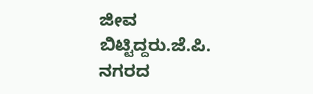ಜೀವ ಬಿಟ್ಟಿದ್ದರು.ಜೆ.ಪಿ. ನಗರದ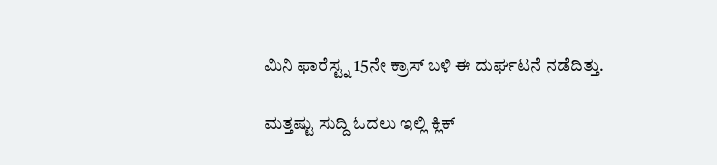ಮಿನಿ ಫಾರೆಸ್ಟ್ನ 15ನೇ ಕ್ರಾಸ್ ಬಳಿ ಈ ದುರ್ಘಟನೆ ನಡೆದಿತ್ತು.

ಮತ್ತಷ್ಟು ಸುದ್ದಿ ಓದಲು ಇಲ್ಲಿ ಕ್ಲಿಕ್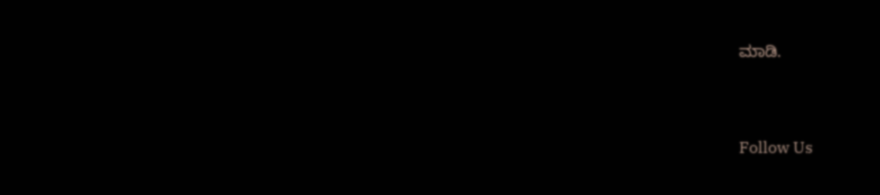ಮಾಡಿ.



Follow Us